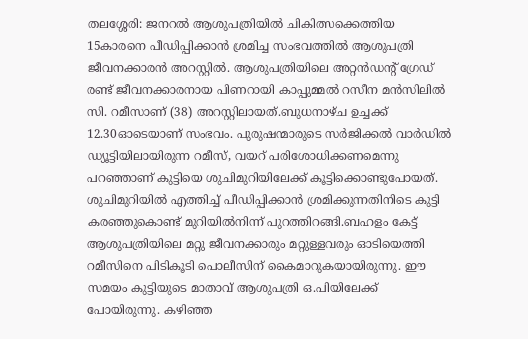തലശ്ശേരി: ജനറൽ ആശുപത്രിയിൽ ചികിത്സക്കെത്തിയ 15കാരനെ പീഡിപ്പിക്കാൻ ശ്രമിച്ച സംഭവത്തിൽ ആശുപത്രി ജീവനക്കാരൻ അറസ്റ്റിൽ. ആശുപത്രിയിലെ അറ്റൻഡന്റ് ഗ്രേഡ് രണ്ട് ജീവനക്കാരനായ പിണറായി കാപ്പുമ്മൽ റസീന മൻസിലിൽ സി. റമീസാണ് (38) അറസ്റ്റിലായത്.ബുധനാഴ്ച ഉച്ചക്ക് 12.30ഓടെയാണ് സംഭവം. പുരുഷന്മാരുടെ സർജിക്കൽ വാർഡിൽ ഡ്യൂട്ടിയിലായിരുന്ന റമീസ്, വയറ് പരിശോധിക്കണമെന്നു പറഞ്ഞാണ് കുട്ടിയെ ശുചിമുറിയിലേക്ക് കൂട്ടിക്കൊണ്ടുപോയത്. ശുചിമുറിയിൽ എത്തിച്ച് പീഡിപ്പിക്കാൻ ശ്രമിക്കുന്നതിനിടെ കുട്ടി കരഞ്ഞുകൊണ്ട് മുറിയിൽനിന്ന് പുറത്തിറങ്ങി.ബഹളം കേട്ട് ആശുപത്രിയിലെ മറ്റു ജീവനക്കാരും മറ്റുള്ളവരും ഓടിയെത്തി റമീസിനെ പിടികൂടി പൊലീസിന് കൈമാറുകയായിരുന്നു. ഈ സമയം കുട്ടിയുടെ മാതാവ് ആശുപത്രി ഒ.പിയിലേക്ക് പോയിരുന്നു. കഴിഞ്ഞ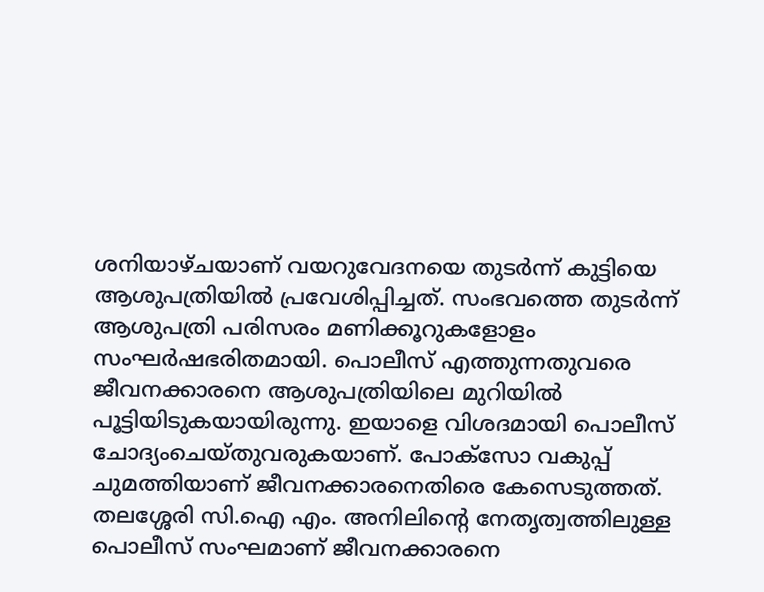ശനിയാഴ്ചയാണ് വയറുവേദനയെ തുടർന്ന് കുട്ടിയെ ആശുപത്രിയിൽ പ്രവേശിപ്പിച്ചത്. സംഭവത്തെ തുടർന്ന് ആശുപത്രി പരിസരം മണിക്കൂറുകളോളം സംഘർഷഭരിതമായി. പൊലീസ് എത്തുന്നതുവരെ ജീവനക്കാരനെ ആശുപത്രിയിലെ മുറിയിൽ പൂട്ടിയിടുകയായിരുന്നു. ഇയാളെ വിശദമായി പൊലീസ് ചോദ്യംചെയ്തുവരുകയാണ്. പോക്സോ വകുപ്പ് ചുമത്തിയാണ് ജീവനക്കാരനെതിരെ കേസെടുത്തത്. തലശ്ശേരി സി.ഐ എം. അനിലിന്റെ നേതൃത്വത്തിലുള്ള പൊലീസ് സംഘമാണ് ജീവനക്കാരനെ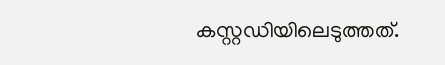കസ്റ്റഡിയിലെടുത്തത്.